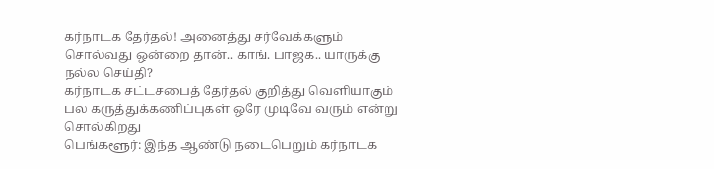கர்நாடக தேர்தல்! அனைத்து சர்வேக்களும் சொல்வது ஒன்றை தான்.. காங். பாஜக.. யாருக்கு நல்ல செய்தி?
கர்நாடக சட்டசபைத் தேர்தல் குறித்து வெளியாகும் பல கருத்துக்கணிப்புகள் ஒரே முடிவே வரும் என்று சொல்கிறது
பெங்களூர்: இந்த ஆண்டு நடைபெறும் கர்நாடக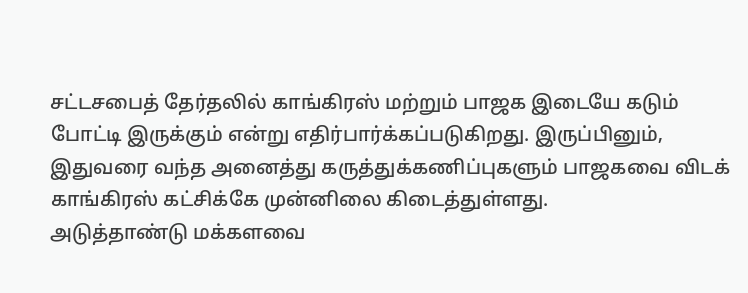சட்டசபைத் தேர்தலில் காங்கிரஸ் மற்றும் பாஜக இடையே கடும் போட்டி இருக்கும் என்று எதிர்பார்க்கப்படுகிறது. இருப்பினும், இதுவரை வந்த அனைத்து கருத்துக்கணிப்புகளும் பாஜகவை விடக் காங்கிரஸ் கட்சிக்கே முன்னிலை கிடைத்துள்ளது.
அடுத்தாண்டு மக்களவை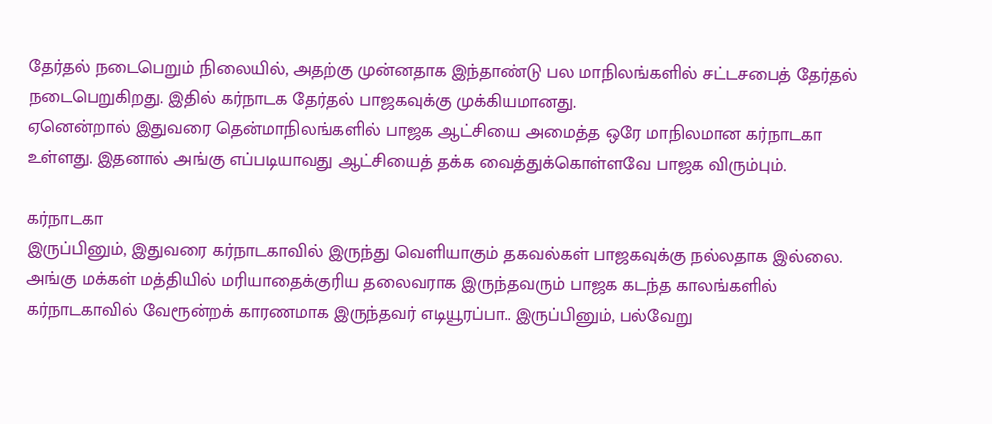தேர்தல் நடைபெறும் நிலையில், அதற்கு முன்னதாக இந்தாண்டு பல மாநிலங்களில் சட்டசபைத் தேர்தல் நடைபெறுகிறது. இதில் கர்நாடக தேர்தல் பாஜகவுக்கு முக்கியமானது.
ஏனென்றால் இதுவரை தென்மாநிலங்களில் பாஜக ஆட்சியை அமைத்த ஒரே மாநிலமான கர்நாடகா உள்ளது. இதனால் அங்கு எப்படியாவது ஆட்சியைத் தக்க வைத்துக்கொள்ளவே பாஜக விரும்பும்.

கர்நாடகா
இருப்பினும், இதுவரை கர்நாடகாவில் இருந்து வெளியாகும் தகவல்கள் பாஜகவுக்கு நல்லதாக இல்லை. அங்கு மக்கள் மத்தியில் மரியாதைக்குரிய தலைவராக இருந்தவரும் பாஜக கடந்த காலங்களில் கர்நாடகாவில் வேரூன்றக் காரணமாக இருந்தவர் எடியூரப்பா.. இருப்பினும், பல்வேறு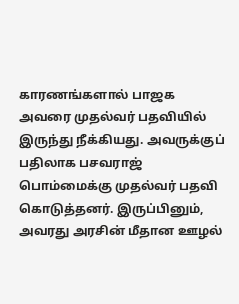காரணங்களால் பாஜக அவரை முதல்வர் பதவியில் இருந்து நீக்கியது. அவருக்குப் பதிலாக பசவராஜ் பொம்மைக்கு முதல்வர் பதவி கொடுத்தனர். இருப்பினும், அவரது அரசின் மீதான ஊழல்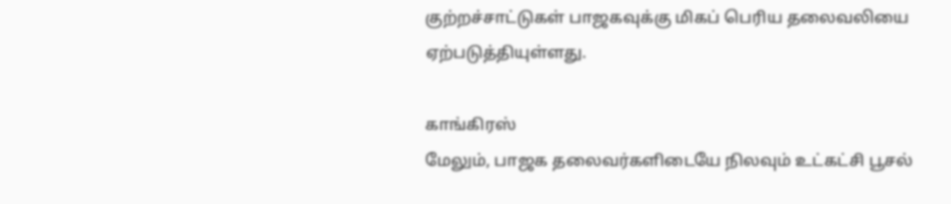குற்றச்சாட்டுகள் பாஜகவுக்கு மிகப் பெரிய தலைவலியை ஏற்படுத்தியுள்ளது.

காங்கிரஸ்
மேலும், பாஜக தலைவர்களிடையே நிலவும் உட்கட்சி பூசல்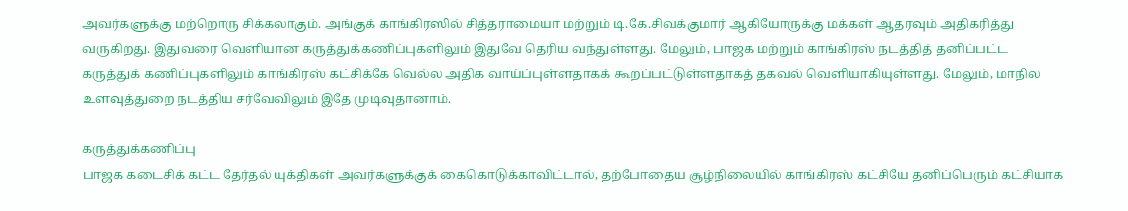அவர்களுக்கு மற்றொரு சிக்கலாகும். அங்குக் காங்கிரஸில் சித்தராமையா மற்றும் டி.கே.சிவக்குமார் ஆகியோருக்கு மக்கள் ஆதரவும் அதிகரித்து வருகிறது. இதுவரை வெளியான கருத்துக்கணிப்புகளிலும் இதுவே தெரிய வந்துள்ளது. மேலும், பாஜக மற்றும் காங்கிரஸ் நடத்தித் தனிப்பட்ட கருத்துக் கணிப்புகளிலும் காங்கிரஸ் கட்சிக்கே வெல்ல அதிக வாய்ப்புள்ளதாகக் கூறப்பட்டுள்ளதாகத் தகவல் வெளியாகியுள்ளது. மேலும், மாநில உளவுத்துறை நடத்திய சர்வேவிலும் இதே முடிவுதானாம்.

கருத்துக்கணிப்பு
பாஜக கடைசிக் கட்ட தேர்தல் யுக்திகள் அவர்களுக்குக் கைகொடுக்காவிட்டால், தற்போதைய சூழ்நிலையில் காங்கிரஸ் கட்சியே தனிப்பெரும் கட்சியாக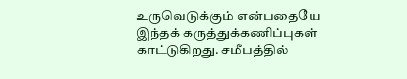உருவெடுக்கும் என்பதையே இந்தக் கருத்துக்கணிப்புகள் காட்டுகிறது. சமீபத்தில்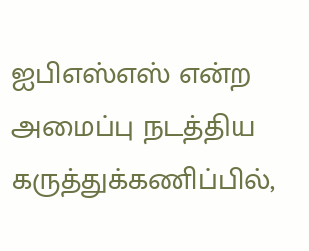ஐபிஎஸ்எஸ் என்ற அமைப்பு நடத்திய கருத்துக்கணிப்பில்,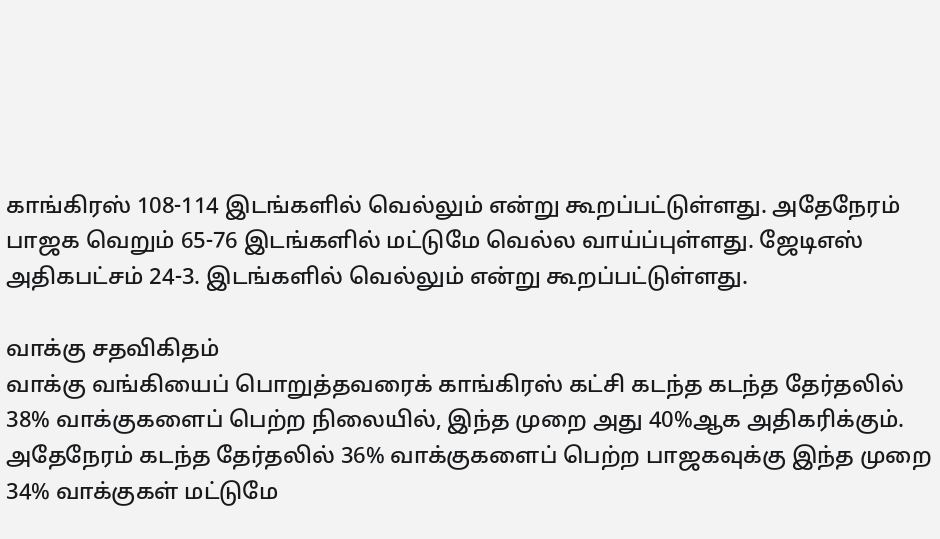காங்கிரஸ் 108-114 இடங்களில் வெல்லும் என்று கூறப்பட்டுள்ளது. அதேநேரம் பாஜக வெறும் 65-76 இடங்களில் மட்டுமே வெல்ல வாய்ப்புள்ளது. ஜேடிஎஸ் அதிகபட்சம் 24-3. இடங்களில் வெல்லும் என்று கூறப்பட்டுள்ளது.

வாக்கு சதவிகிதம்
வாக்கு வங்கியைப் பொறுத்தவரைக் காங்கிரஸ் கட்சி கடந்த கடந்த தேர்தலில் 38% வாக்குகளைப் பெற்ற நிலையில், இந்த முறை அது 40%ஆக அதிகரிக்கும். அதேநேரம் கடந்த தேர்தலில் 36% வாக்குகளைப் பெற்ற பாஜகவுக்கு இந்த முறை 34% வாக்குகள் மட்டுமே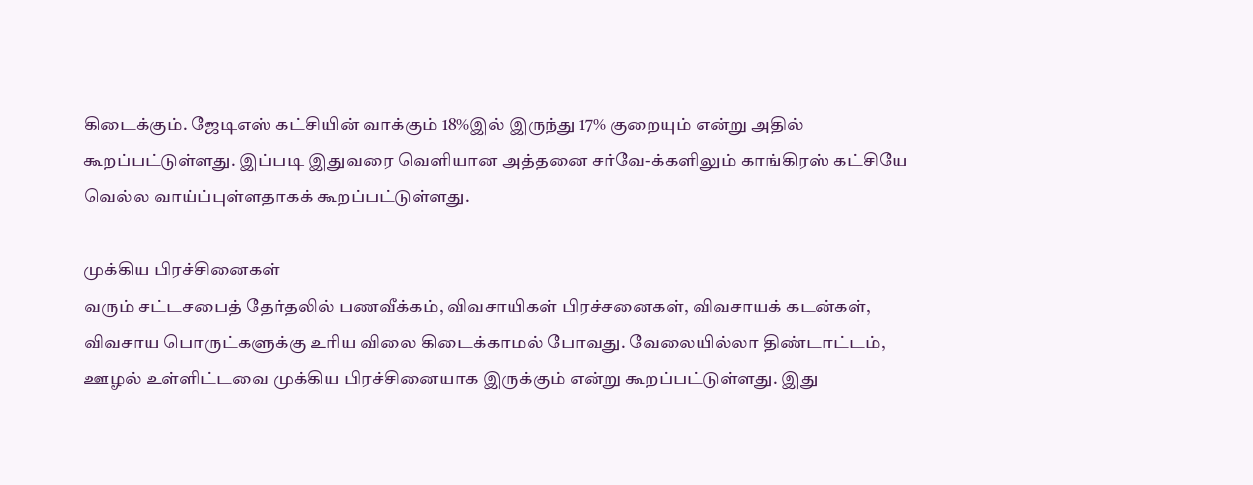கிடைக்கும். ஜேடிஎஸ் கட்சியின் வாக்கும் 18%இல் இருந்து 17% குறையும் என்று அதில் கூறப்பட்டுள்ளது. இப்படி இதுவரை வெளியான அத்தனை சர்வே-க்களிலும் காங்கிரஸ் கட்சியே வெல்ல வாய்ப்புள்ளதாகக் கூறப்பட்டுள்ளது.

முக்கிய பிரச்சினைகள்
வரும் சட்டசபைத் தேர்தலில் பணவீக்கம், விவசாயிகள் பிரச்சனைகள், விவசாயக் கடன்கள், விவசாய பொருட்களுக்கு உரிய விலை கிடைக்காமல் போவது. வேலையில்லா திண்டாட்டம், ஊழல் உள்ளிட்டவை முக்கிய பிரச்சினையாக இருக்கும் என்று கூறப்பட்டுள்ளது. இது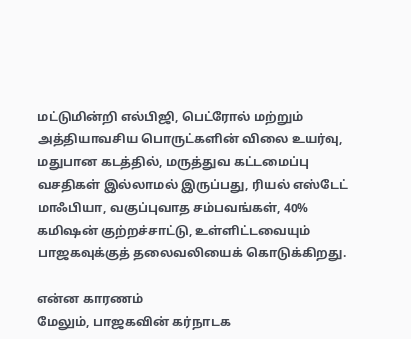மட்டுமின்றி எல்பிஜி, பெட்ரோல் மற்றும் அத்தியாவசிய பொருட்களின் விலை உயர்வு, மதுபான கடத்தில், மருத்துவ கட்டமைப்பு வசதிகள் இல்லாமல் இருப்பது, ரியல் எஸ்டேட் மாஃபியா, வகுப்புவாத சம்பவங்கள், 40% கமிஷன் குற்றச்சாட்டு, உள்ளிட்டவையும் பாஜகவுக்குத் தலைவலியைக் கொடுக்கிறது.

என்ன காரணம்
மேலும், பாஜகவின் கர்நாடக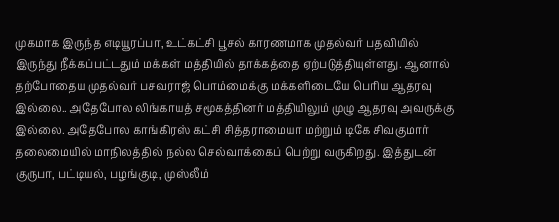முகமாக இருந்த எடியூரப்பா, உட்கட்சி பூசல் காரணமாக முதல்வர் பதவியில் இருந்து நீக்கப்பட்டதும் மக்கள் மத்தியில் தாக்கத்தை ஏற்படுத்தியுள்ளது. ஆனால் தற்போதைய முதல்வர் பசவராஜ் பொம்மைக்கு மக்களிடையே பெரிய ஆதரவு இல்லை.. அதேபோல லிங்காயத் சமூகத்தினர் மத்தியிலும் முழு ஆதரவு அவருக்கு இல்லை. அதேபோல காங்கிரஸ் கட்சி சித்தராமையா மற்றும் டிகே சிவகுமார் தலைமையில் மாநிலத்தில் நல்ல செல்வாக்கைப் பெற்று வருகிறது. இத்துடன் குருபா, பட்டியல், பழங்குடி, முஸ்லீம்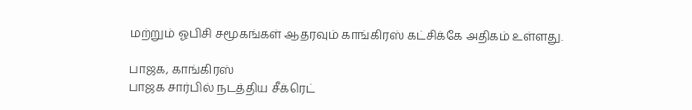மற்றும் ஓபிசி சமூகங்கள் ஆதரவும் காங்கிரஸ் கட்சிக்கே அதிகம் உள்ளது.

பாஜக, காங்கிரஸ்
பாஜக சார்பில் நடத்திய சீக்ரெட்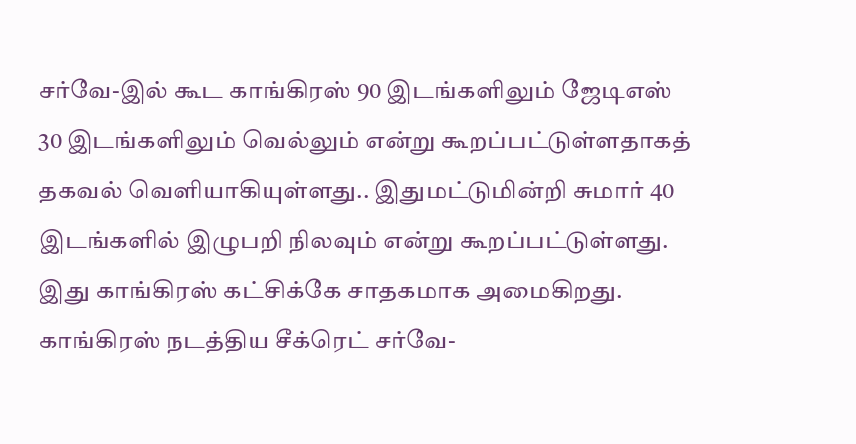சர்வே-இல் கூட காங்கிரஸ் 90 இடங்களிலும் ஜேடிஎஸ் 30 இடங்களிலும் வெல்லும் என்று கூறப்பட்டுள்ளதாகத் தகவல் வெளியாகியுள்ளது.. இதுமட்டுமின்றி சுமார் 40 இடங்களில் இழுபறி நிலவும் என்று கூறப்பட்டுள்ளது. இது காங்கிரஸ் கட்சிக்கே சாதகமாக அமைகிறது. காங்கிரஸ் நடத்திய சீக்ரெட் சர்வே-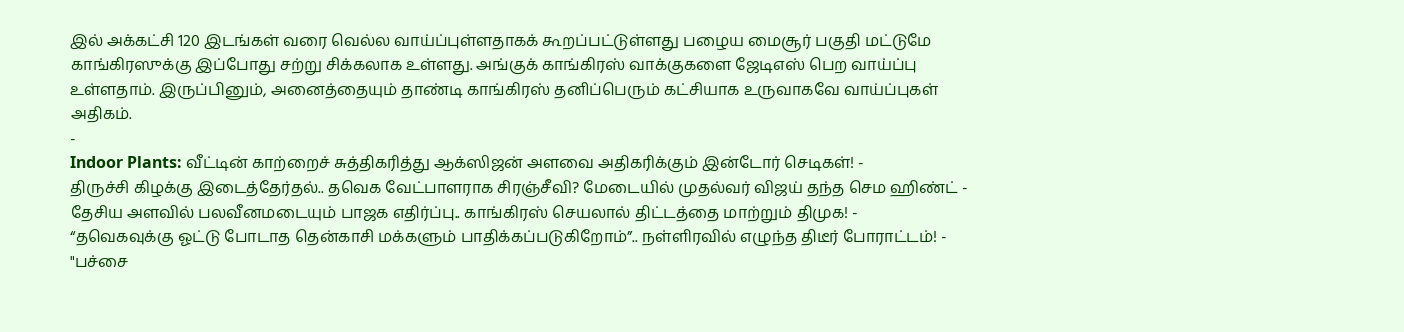இல் அக்கட்சி 120 இடங்கள் வரை வெல்ல வாய்ப்புள்ளதாகக் கூறப்பட்டுள்ளது பழைய மைசூர் பகுதி மட்டுமே காங்கிரஸுக்கு இப்போது சற்று சிக்கலாக உள்ளது. அங்குக் காங்கிரஸ் வாக்குகளை ஜேடிஎஸ் பெற வாய்ப்பு உள்ளதாம். இருப்பினும், அனைத்தையும் தாண்டி காங்கிரஸ் தனிப்பெரும் கட்சியாக உருவாகவே வாய்ப்புகள் அதிகம்.
-
Indoor Plants: வீட்டின் காற்றைச் சுத்திகரித்து ஆக்ஸிஜன் அளவை அதிகரிக்கும் இன்டோர் செடிகள்! -
திருச்சி கிழக்கு இடைத்தேர்தல்.. தவெக வேட்பாளராக சிரஞ்சீவி? மேடையில் முதல்வர் விஜய் தந்த செம ஹிண்ட் -
தேசிய அளவில் பலவீனமடையும் பாஜக எதிர்ப்பு.. காங்கிரஸ் செயலால் திட்டத்தை மாற்றும் திமுக! -
“தவெகவுக்கு ஓட்டு போடாத தென்காசி மக்களும் பாதிக்கப்படுகிறோம்”.. நள்ளிரவில் எழுந்த திடீர் போராட்டம்! -
"பச்சை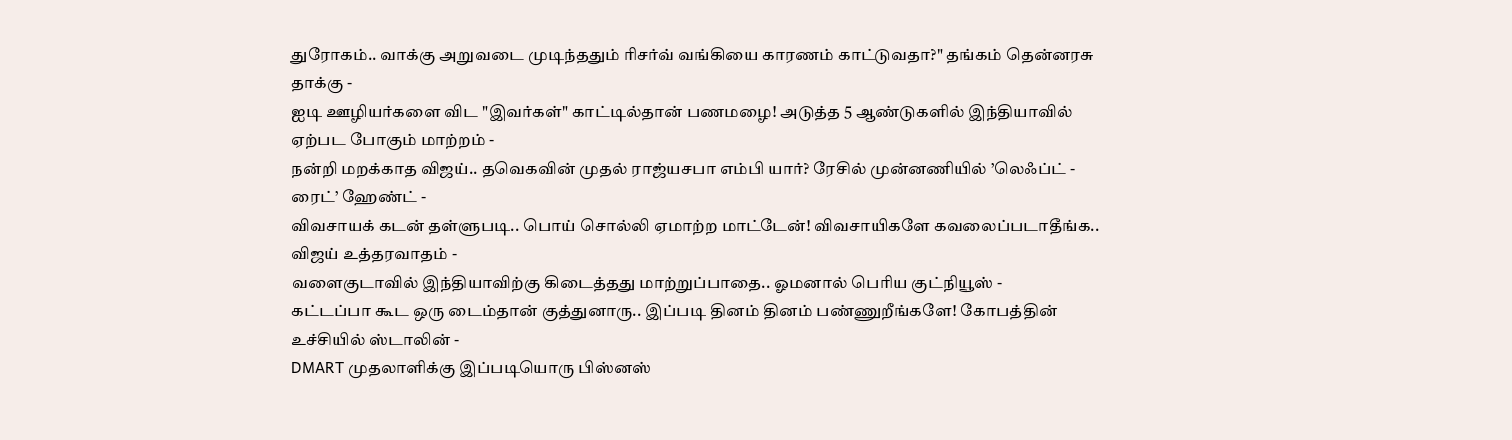துரோகம்.. வாக்கு அறுவடை முடிந்ததும் ரிசர்வ் வங்கியை காரணம் காட்டுவதா?" தங்கம் தென்னரசு தாக்கு -
ஐடி ஊழியர்களை விட "இவர்கள்" காட்டில்தான் பணமழை! அடுத்த 5 ஆண்டுகளில் இந்தியாவில் ஏற்பட போகும் மாற்றம் -
நன்றி மறக்காத விஜய்.. தவெகவின் முதல் ராஜ்யசபா எம்பி யார்? ரேசில் முன்னணியில் ’லெஃப்ட் - ரைட்’ ஹேண்ட் -
விவசாயக் கடன் தள்ளுபடி.. பொய் சொல்லி ஏமாற்ற மாட்டேன்! விவசாயிகளே கவலைப்படாதீங்க.. விஜய் உத்தரவாதம் -
வளைகுடாவில் இந்தியாவிற்கு கிடைத்தது மாற்றுப்பாதை.. ஓமனால் பெரிய குட்நியூஸ் -
கட்டப்பா கூட ஒரு டைம்தான் குத்துனாரு.. இப்படி தினம் தினம் பண்ணுறீங்களே! கோபத்தின் உச்சியில் ஸ்டாலின் -
DMART முதலாளிக்கு இப்படியொரு பிஸ்னஸ்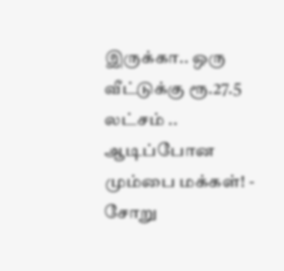இருக்கா.. ஒரு வீட்டுக்கு ரூ.27.5 லட்சம் .. ஆடிப்போன மும்பை மக்கள்! -
சோறு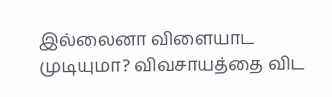இல்லைனா விளையாட முடியுமா? விவசாயத்தை விட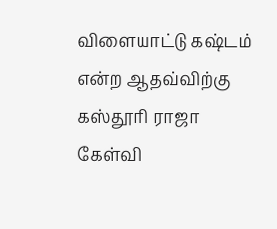விளையாட்டு கஷ்டம் என்ற ஆதவ்விற்கு கஸ்தூரி ராஜா கேள்வி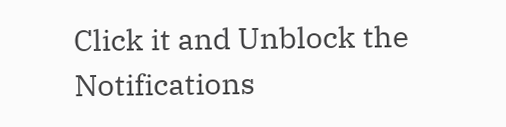Click it and Unblock the Notifications